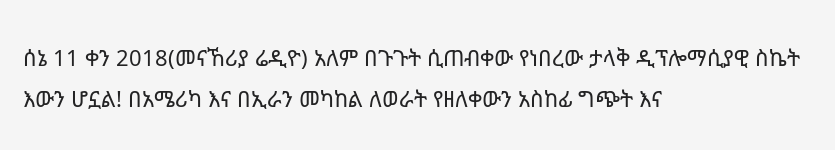ሰኔ 11 ቀን 2018(መናኸሪያ ሬዲዮ) አለም በጉጉት ሲጠብቀው የነበረው ታላቅ ዲፕሎማሲያዊ ስኬት እውን ሆኗል! በአሜሪካ እና በኢራን መካከል ለወራት የዘለቀውን አስከፊ ግጭት እና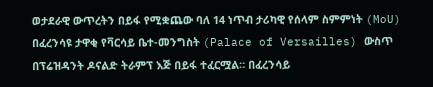ወታደራዊ ውጥረትን በይፋ የሚቋጨው ባለ 14 ነጥብ ታሪካዊ የሰላም ስምምነት (MoU) በፈረንሳዩ ታዋቂ የቫርሳይ ቤተ-መንግስት (Palace of Versailles) ውስጥ በፕሬዝዳንት ዶናልድ ትራምፕ እጅ በይፋ ተፈርሟል። በፈረንሳይ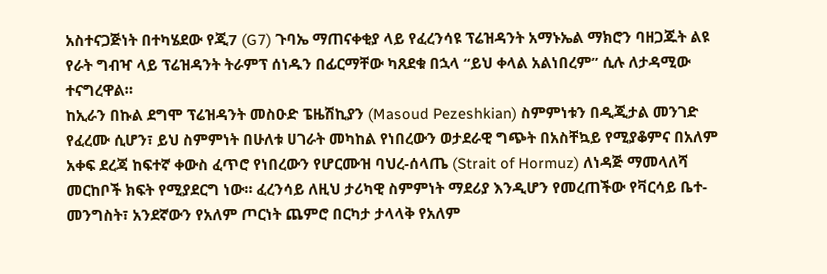አስተናጋጅነት በተካሄደው የጂ7 (G7) ጉባኤ ማጠናቀቂያ ላይ የፈረንሳዩ ፕሬዝዳንት አማኑኤል ማክሮን ባዘጋጁት ልዩ የራት ግብዣ ላይ ፕሬዝዳንት ትራምፕ ሰነዱን በፊርማቸው ካጸደቁ በኋላ “ይህ ቀላል አልነበረም” ሲሉ ለታዳሚው ተናግረዋል።
ከኢራን በኩል ደግሞ ፕሬዝዳንት መስዑድ ፔዜሽኪያን (Masoud Pezeshkian) ስምምነቱን በዲጂታል መንገድ የፈረሙ ሲሆን፣ ይህ ስምምነት በሁለቱ ሀገራት መካከል የነበረውን ወታደራዊ ግጭት በአስቸኳይ የሚያቆምና በአለም አቀፍ ደረጃ ከፍተኛ ቀውስ ፈጥሮ የነበረውን የሆርሙዝ ባህረ-ሰላጤ (Strait of Hormuz) ለነዳጅ ማመላለሻ መርከቦች ክፍት የሚያደርግ ነው። ፈረንሳይ ለዚህ ታሪካዊ ስምምነት ማደሪያ እንዲሆን የመረጠችው የቫርሳይ ቤተ-መንግስት፣ አንደኛውን የአለም ጦርነት ጨምሮ በርካታ ታላላቅ የአለም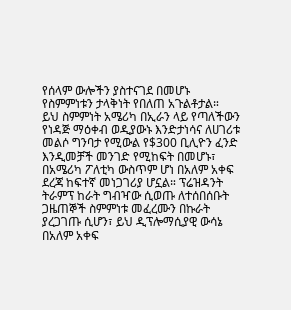የሰላም ውሎችን ያስተናገደ በመሆኑ የስምምነቱን ታላቅነት የበለጠ አጉልቶታል።
ይህ ስምምነት አሜሪካ በኢራን ላይ የጣለችውን የነዳጅ ማዕቀብ ወዲያውኑ እንድታነሳና ለሀገሪቱ መልሶ ግንባታ የሚውል የ$300 ቢሊዮን ፈንድ እንዲመቻች መንገድ የሚከፍት በመሆኑ፣ በአሜሪካ ፖለቲካ ውስጥም ሆነ በአለም አቀፍ ደረጃ ከፍተኛ መነጋገሪያ ሆኗል። ፕሬዝዳንት ትራምፕ ከራት ግብዣው ሲወጡ ለተሰበሰቡት ጋዜጠኞች ስምምነቱ መፈረሙን በኩራት ያረጋገጡ ሲሆን፣ ይህ ዲፕሎማሲያዊ ውሳኔ በአለም አቀፍ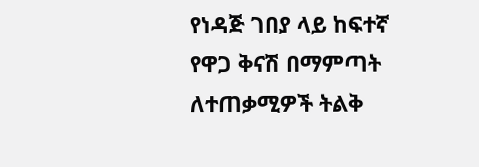የነዳጅ ገበያ ላይ ከፍተኛ የዋጋ ቅናሽ በማምጣት ለተጠቃሚዎች ትልቅ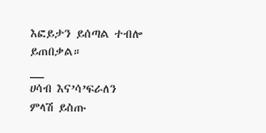እፎይታን ይሰጣል ተብሎ ይጠበቃል።
__
ሀሳብ እና’ሳ’ፍራለን
ምላሽ ይስጡ